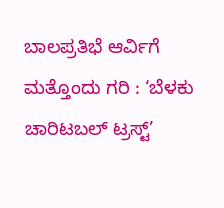ಬಾಲಪ್ರತಿಭೆ ಆರ್ವಿಗೆ ಮತ್ತೊಂದು ಗರಿ : ‘ಬೆಳಕು ಚಾರಿಟಬಲ್ ಟ್ರಸ್ಟ್’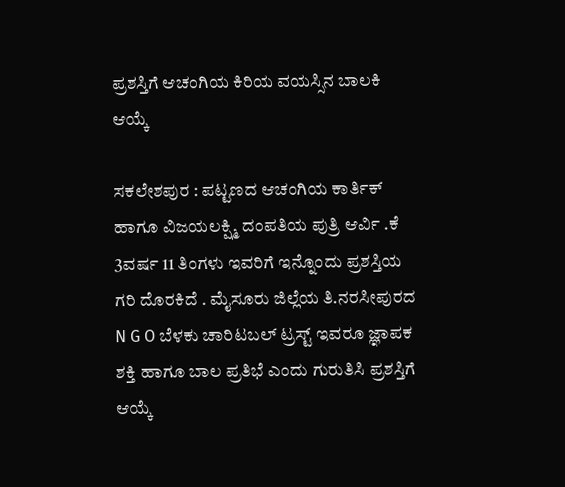ಪ್ರಶಸ್ತಿಗೆ ಆಚಂಗಿಯ ಕಿರಿಯ ವಯಸ್ಸಿನ ಬಾಲಕಿ ಆಯ್ಕೆ

ಸಕಲೇಶಪುರ : ಪಟ್ಟಣದ ಆಚಂಗಿಯ ಕಾರ್ತಿಕ್ ಹಾಗೂ ವಿಜಯಲಕ್ಷ್ಮಿ ದಂಪತಿಯ ಪುತ್ರಿ ಆರ್ವಿ .ಕೆ 3ವರ್ಷ 11 ತಿಂಗಳು ಇವರಿಗೆ ಇನ್ನೊಂದು ಪ್ರಶಸ್ತಿಯ ಗರಿ ದೊರಕಿದೆ . ಮೈಸೂರು ಜಿಲ್ಲೆಯ ತಿ.ನರಸೀಪುರದ N G O ಬೆಳಕು ಚಾರಿಟಬಲ್ ಟ್ರಸ್ಟ್ ಇವರೂ ಜ್ಞಾಪಕ ಶಕ್ತಿ ಹಾಗೂ ಬಾಲ ಪ್ರತಿಭೆ ಎಂದು ಗುರುತಿಸಿ ಪ್ರಶಸ್ತಿಗೆ ಆಯ್ಕೆ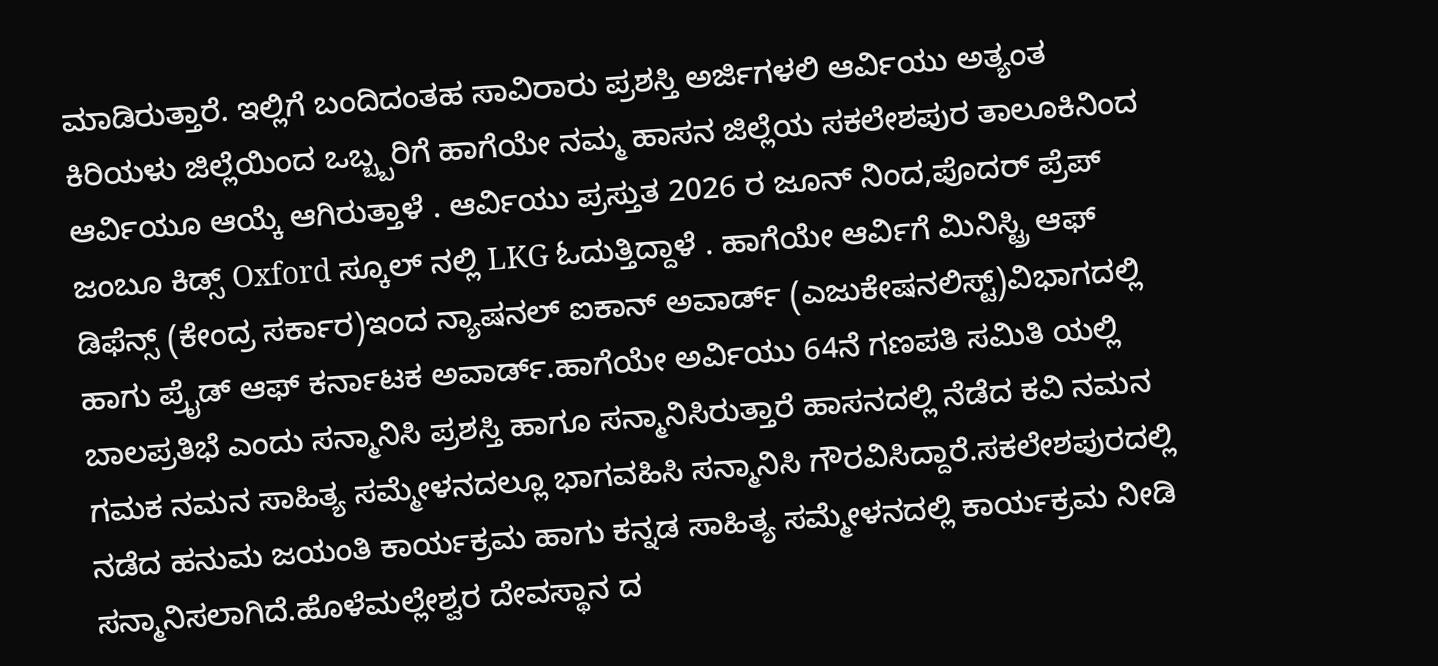ಮಾಡಿರುತ್ತಾರೆ. ಇಲ್ಲಿಗೆ ಬಂದಿದಂತಹ ಸಾವಿರಾರು ಪ್ರಶಸ್ತಿ ಅರ್ಜಿಗಳಲಿ ಆರ್ವಿಯು ಅತ್ಯಂತ ಕಿರಿಯಳು ಜಿಲ್ಲೆಯಿಂದ ಒಬ್ಬ್ಬರಿಗೆ ಹಾಗೆಯೇ ನಮ್ಮ ಹಾಸನ ಜಿಲ್ಲೆಯ ಸಕಲೇಶಪುರ ತಾಲೂಕಿನಿಂದ ಆರ್ವಿಯೂ ಆಯ್ಕೆ ಆಗಿರುತ್ತಾಳೆ . ಆರ್ವಿಯು ಪ್ರಸ್ತುತ 2026 ರ ಜೂನ್ ನಿಂದ,ಪೊದರ್ ಪ್ರೆಪ್ ಜಂಬೂ ಕಿಡ್ಸ್ Oxford ಸ್ಕೂಲ್ ನಲ್ಲಿ LKG ಓದುತ್ತಿದ್ದಾಳೆ . ಹಾಗೆಯೇ ಆರ್ವಿಗೆ ಮಿನಿಸ್ಟ್ರಿ ಆಫ್ ಡಿಫೆನ್ಸ್ (ಕೇಂದ್ರ ಸರ್ಕಾರ)ಇಂದ ನ್ಯಾಷನಲ್ ಐಕಾನ್ ಅವಾರ್ಡ್ (ಎಜುಕೇಷನಲಿಸ್ಟ್)ವಿಭಾಗದಲ್ಲಿ ಹಾಗು ಪ್ರೈಡ್ ಆಫ್ ಕರ್ನಾಟಕ ಅವಾರ್ಡ್.ಹಾಗೆಯೇ ಅರ್ವಿಯು 64ನೆ ಗಣಪತಿ ಸಮಿತಿ ಯಲ್ಲಿ ಬಾಲಪ್ರತಿಭೆ ಎಂದು ಸನ್ಮಾನಿಸಿ ಪ್ರಶಸ್ತಿ ಹಾಗೂ ಸನ್ಮಾನಿಸಿರುತ್ತಾರೆ ಹಾಸನದಲ್ಲಿ ನೆಡೆದ ಕವಿ ನಮನ ಗಮಕ ನಮನ ಸಾಹಿತ್ಯ ಸಮ್ಮೇಳನದಲ್ಲೂ ಭಾಗವಹಿಸಿ ಸನ್ಮಾನಿಸಿ ಗೌರವಿಸಿದ್ದಾರೆ.ಸಕಲೇಶಪುರದಲ್ಲಿ ನಡೆದ ಹನುಮ ಜಯಂತಿ ಕಾರ್ಯಕ್ರಮ ಹಾಗು ಕನ್ನಡ ಸಾಹಿತ್ಯ ಸಮ್ಮೇಳನದಲ್ಲಿ ಕಾರ್ಯಕ್ರಮ ನೀಡಿ ಸನ್ಮಾನಿಸಲಾಗಿದೆ.ಹೊಳೆಮಲ್ಲೇಶ್ವರ ದೇವಸ್ಥಾನ ದ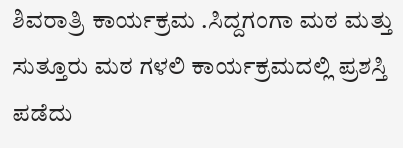ಶಿವರಾತ್ರಿ ಕಾರ್ಯಕ್ರಮ .ಸಿದ್ದಗಂಗಾ ಮಠ ಮತ್ತು ಸುತ್ತೂರು ಮಠ ಗಳಲಿ ಕಾರ್ಯಕ್ರಮದಲ್ಲಿ ಪ್ರಶಸ್ತಿ ಪಡೆದು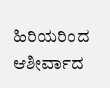ಹಿರಿಯರಿಂದ ಆಶೀರ್ವಾದ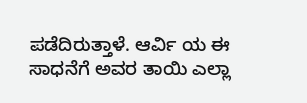ಪಡೆದಿರುತ್ತಾಳೆ. ಆರ್ವಿ ಯ ಈ ಸಾಧನೆಗೆ ಅವರ ತಾಯಿ ಎಲ್ಲಾ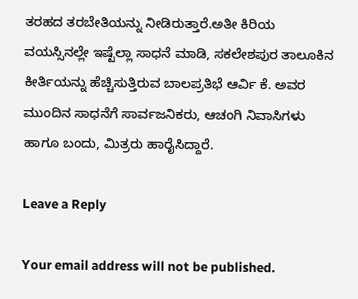ತರಹದ ತರಬೇತಿಯನ್ನು ನೀಡಿರುತ್ತಾರೆ.ಅತೀ ಕಿರಿಯ ವಯಸ್ಸಿನಲ್ಲೇ ಇಷ್ಟೆಲ್ಲಾ ಸಾಧನೆ ಮಾಡಿ, ಸಕಲೇಶಪುರ ತಾಲೂಕಿನ ಕೀರ್ತಿಯನ್ನು ಹೆಚ್ಚಿಸುತ್ತಿರುವ ಬಾಲಪ್ರತಿಭೆ ಆರ್ವಿ ಕೆ. ಅವರ ಮುಂದಿನ ಸಾಧನೆಗೆ ಸಾರ್ವಜನಿಕರು, ಆಚಂಗಿ ನಿವಾಸಿಗಳು ಹಾಗೂ ಬಂದು, ಮಿತ್ರರು ಹಾರೈಸಿದ್ದಾರೆ.

Leave a Reply

Your email address will not be published.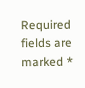Required fields are marked *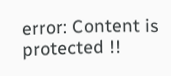error: Content is protected !!